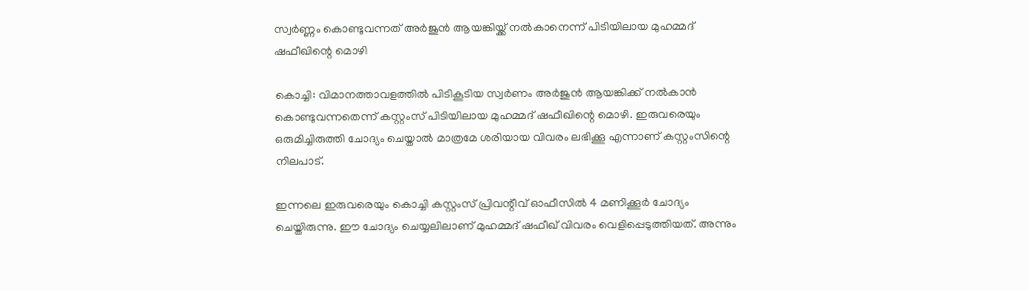സ്വര്‍ണ്ണം കൊണ്ടുവന്നത് അര്‍ജുന്‍ ആയങ്കിയ്ക്ക് നല്‍കാനെന്ന് പിടിയിലായ മുഹമ്മദ് ഷഫീഖിന്റെ മൊഴി

കൊച്ചി: വിമാനത്താവളത്തില്‍ പിടികൂടിയ സ്വര്‍ണം അര്‍ജുന്‍ ആയങ്കിക്ക് നല്‍കാന്‍ കൊണ്ടുവന്നതെന്ന് കസ്റ്റംസ് പിടിയിലായ മുഹമ്മദ് ഷഫീഖിന്റെ മൊഴി. ഇരുവരെയും ഒരുമിച്ചിരുത്തി ചോദ്യം ചെയ്താല്‍ മാത്രമേ ശരിയായ വിവരം ലഭിക്കൂ എന്നാണ് കസ്റ്റംസിന്റെ നിലപാട്.

ഇന്നലെ ഇരുവരെയും കൊച്ചി കസ്റ്റംസ് പ്രിവന്റീവ് ഓഫീസില്‍ 4 മണിക്കൂര്‍ ചോദ്യം ചെയ്തിരുന്നു. ഈ ചോദ്യം ചെയ്യലിലാണ് മുഹമ്മദ് ഷഫീഖ് വിവരം വെളിപ്പെടുത്തിയത്. അന്നും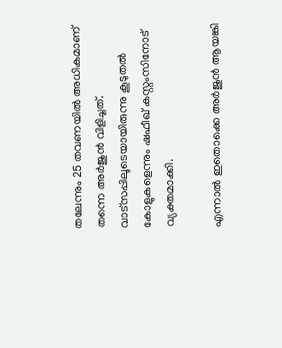തലേന്നും 25 തവണയില്‍ അധികമാണ് തന്നെ അര്‍ജുന്‍ വിളിച്ചത്. വാട്‌സപ്പിലൂടെയായിരുന്നു കൂടുതല്‍ കോളുകളെന്നും ഷഫീഖ് കസ്റ്റംസിനോട് വ്യക്തമാക്കി.

എന്നാല്‍ ഇതൊക്കെ അര്‍ജുന്‍ ആയങ്കി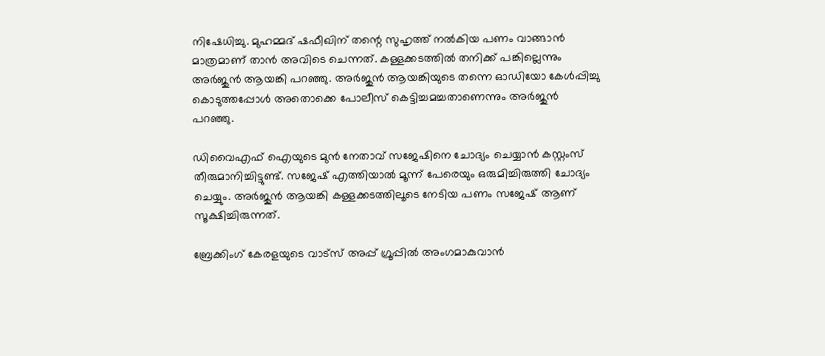നിഷേധിച്ചു. മുഹമ്മദ് ഷഫീഖിന് തന്റെ സുഹൃത്ത് നല്‍കിയ പണം വാങ്ങാന്‍ മാത്രമാണ് താന്‍ അവിടെ ചെന്നത്. കള്ളക്കടത്തില്‍ തനിക്ക് പങ്കില്ലെന്നും അര്‍ജുന്‍ ആയങ്കി പറഞ്ഞു. അര്‍ജുന്‍ ആയങ്കിയുടെ തന്നെ ഓഡിയോ കേള്‍പ്പിച്ചു കൊടുത്തപ്പോള്‍ അതൊക്കെ പോലീസ് കെട്ടിച്ചമച്ചതാണെന്നും അര്‍ജുന്‍ പറഞ്ഞു.

ഡിവൈഎഫ് ഐയുടെ മുന്‍ നേതാവ് സജേഷിനെ ചോദ്യം ചെയ്യാന്‍ കസ്റ്റംസ് തീരുമാനിച്ചിട്ടുണ്ട്. സജേഷ് എത്തിയാല്‍ മൂന്ന് പേരെയും ഒരുമിച്ചിരുത്തി ചോദ്യം ചെയ്യും. അര്‍ജുന്‍ ആയങ്കി കള്ളക്കടത്തിലൂടെ നേടിയ പണം സജേഷ് ആണ് സൂക്ഷിച്ചിരുന്നത്.

ബ്രേക്കിംഗ് കേരളയുടെ വാട്സ് അപ്പ് ഗ്രൂപ്പിൽ അംഗമാകുവാൻ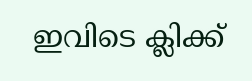ഇവിടെ ക്ലിക്ക്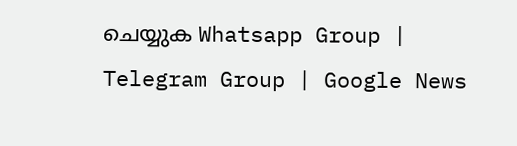ചെയ്യുക Whatsapp Group | Telegram Group | Google News